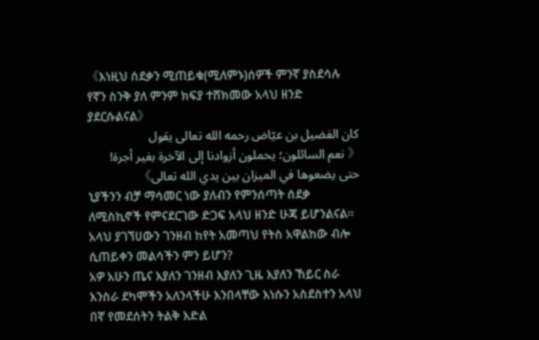《እነዚህ ሰደቃን ሚጠይቁ(ሚለምኑ)ሰዎች ምንኛ ያስደሳሉ የኛን ስንቅ ያለ ምንም ክፍያ ተሸክመው አላህ ዘንድ ያደርሱልናል》
كان الفضيل بن عيّاض رحمه الله تعالى يقول
《 نعم السائلون؛ يحملون أزوادنا إلى الآخرة بغير أجرة! حتى يضعوها في الميزان بين يدي الله تعالى》
ኒያችንን ብቻ ማሳመር ነው ያለብን የምንሰጣት ሰደቃ ለሚስኪኖች የምናደርገው ድጋፍ አላህ ዘንድ ሁጃ ይሆንልናል።
አላህ ያገኘሀውን ገንዘብ ከየት አመጣህ የትስ አዋልከው ብሎ ሲጠይቀን መልሳችን ምን ይሆን?
አዎ አሁን ጤና እያለን ገንዘብ እያለን ጊዜ እያለን ኸይር ስራ እንስራ ደካሞችን አለንላችሁ እንበላቸው እነሱን አስደስተን አላህ በኛ የመደሰትን ትልቅ እድል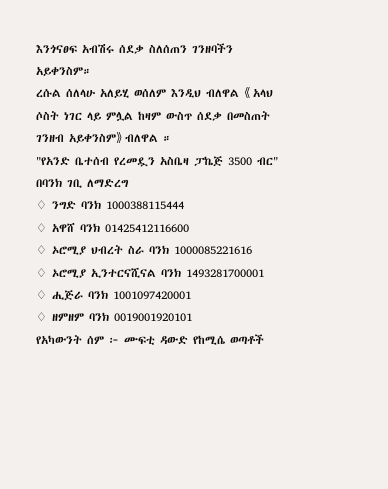እንጎናፀፍ አብሽሩ ሰደቃ ስለሰጠን ገንዘባችን አይቀንስም።
ረሱል ሰለላሁ አለይሂ ወሰለም እንዲህ ብለዋል 《 አላህ ሶስት ነገር ላይ ምሏል ከዛም ውስጥ ሰደቃ በመስጠት ገንዘብ አይቀንስም》 ብለዋል ።
"የአንድ ቤተሰብ የረመዷን አስቤዛ ፓኬጅ 3500 ብር"
በባንክ ገቢ ለማድረግ
♢ ንግድ ባንክ 1000388115444
♢ አዋሸ ባንክ 01425412116600
♢ ኦሮሚያ ህብረት ስራ ባንክ 1000085221616
♢ ኦሮሚያ ኢንተርናሺናል ባንክ 1493281700001
♢ ሒጅራ ባንክ 1001097420001
♢ ዘምዘም ባንክ 0019001920101
የአካውንት ሰም ፦ ሙፍቲ ዳውድ የከሚሴ ወጣቶች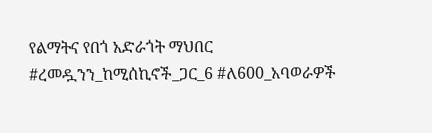የልማትና የበጎ አድራጎት ማህበር
#ረመዷንን_ከሚሰኪኖች_ጋር_6 #ለ600_አባወራዎች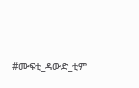#ሙፍቲ_ዳውድ_ቲም